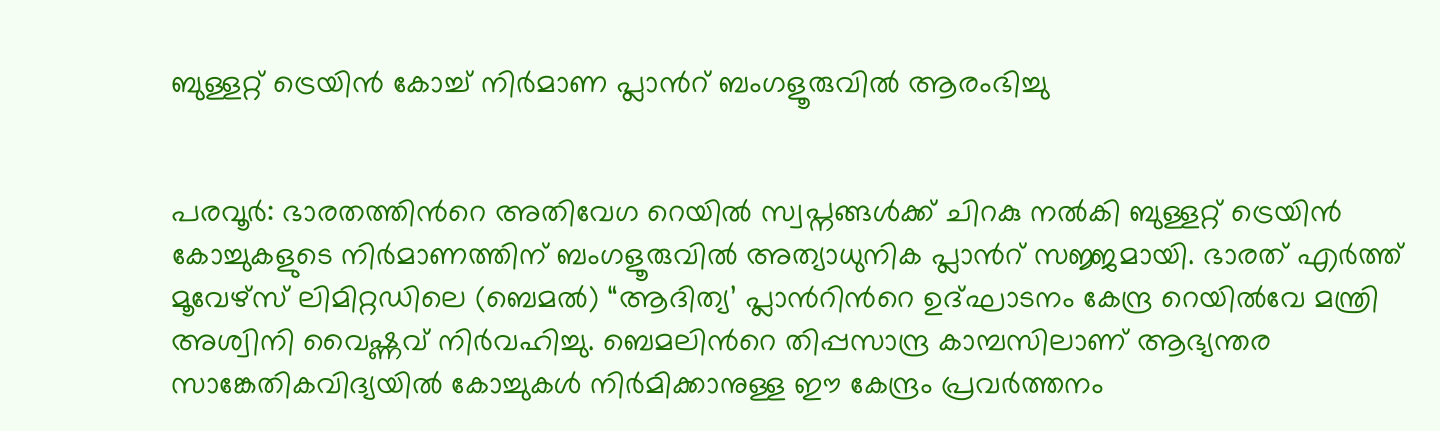ബുള്ളറ്റ് ട്രെയിൻ കോച്ച് നിർമാണ പ്ലാന്‍റ് ബംഗളൂരുവിൽ ആരംഭിച്ചു


പരവൂർ: ഭാരതത്തിന്‍റെ അതിവേഗ റെയിൽ സ്വപ്നങ്ങൾക്ക് ചിറകു നൽകി ബുള്ളറ്റ് ട്രെയിൻ കോച്ചുകളുടെ നിർമാണത്തിന് ബംഗളൂരുവിൽ അത്യാധുനിക പ്ലാന്‍റ് സജ്ജമായി. ഭാരത് എർത്ത് മൂവേഴ്സ് ലിമിറ്റഡിലെ (ബെമൽ) “ആദിത്യ’ പ്ലാന്‍റിന്‍റെ ഉദ്ഘാടനം കേന്ദ്ര റെയിൽവേ മന്ത്രി അശ്വിനി വൈഷ്ണവ് നിർവഹിച്ചു. ബെമലിന്‍റെ തിപ്പസാന്ദ്ര കാമ്പസിലാണ് ആഭ്യന്തര സാങ്കേതികവിദ്യയിൽ കോച്ചുകൾ നിർമിക്കാനുള്ള ഈ കേന്ദ്രം പ്രവർത്തനം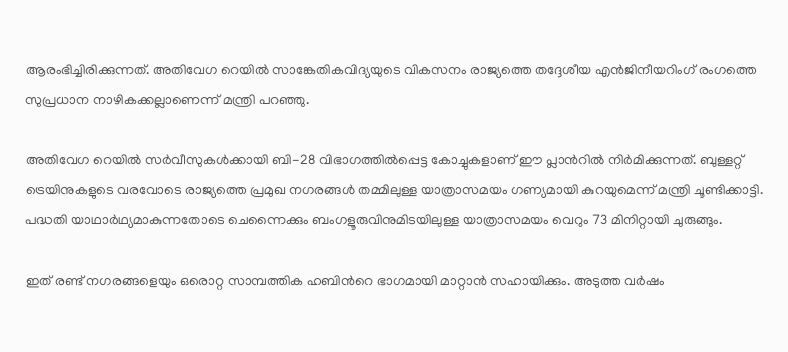ആരംഭിച്ചിരിക്കുന്നത്. അതിവേഗ റെയിൽ സാങ്കേതികവിദ്യയുടെ വികസനം രാജ്യത്തെ തദ്ദേശീയ എൻജിനീയറിംഗ് രംഗത്തെ സുപ്രധാന നാഴികക്കല്ലാണെന്ന് മന്ത്രി പറഞ്ഞു.

അതിവേഗ റെയിൽ സർവീസുകൾക്കായി ബി-28 വിഭാഗത്തിൽപ്പെട്ട കോച്ചുകളാണ് ഈ പ്ലാന്‍റിൽ നിർമിക്കുന്നത്. ബുള്ളറ്റ് ട്രെയിനുകളുടെ വരവോടെ രാജ്യത്തെ പ്രമുഖ നഗരങ്ങൾ തമ്മിലുള്ള യാത്രാസമയം ഗണ്യമായി കുറയുമെന്ന് മന്ത്രി ചൂണ്ടിക്കാട്ടി. പദ്ധതി യാഥാർഥ്യമാകുന്നതോടെ ചെന്നൈക്കും ബംഗളൂരുവിനുമിടയിലുള്ള യാത്രാസമയം വെറും 73 മിനിറ്റായി ചുരുങ്ങും.

ഇത് രണ്ട് നഗരങ്ങളെയും ഒരൊറ്റ സാമ്പത്തിക ഹബിന്‍റെ ഭാഗമായി മാറ്റാൻ സഹായിക്കും. അടുത്ത വർഷം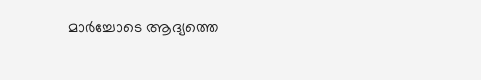മാർച്ചോടെ ആദ്യത്തെ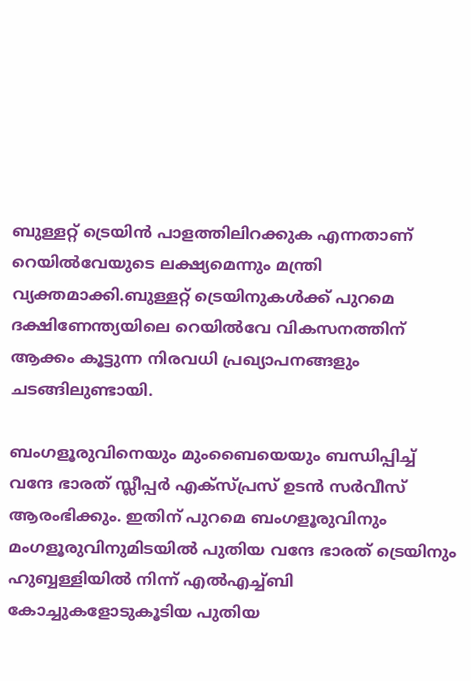ബുള്ളറ്റ് ട്രെയിൻ പാളത്തിലിറക്കുക എന്നതാണ് റെയിൽവേയുടെ ലക്ഷ്യമെന്നും മന്ത്രി വ്യക്തമാക്കി.ബുള്ളറ്റ് ട്രെയിനുകൾക്ക് പുറമെ ദക്ഷിണേന്ത്യയിലെ റെയിൽവേ വികസനത്തിന് ആക്കം കൂട്ടുന്ന നിരവധി പ്രഖ്യാപനങ്ങളും ചടങ്ങിലുണ്ടായി.

ബംഗളൂരുവിനെയും മുംബൈയെയും ബന്ധിപ്പിച്ച് വന്ദേ ഭാരത് സ്ലീപ്പർ എക്സ്പ്രസ് ഉടൻ സർവീസ് ആരംഭിക്കും. ഇതിന് പുറമെ ബംഗളൂരുവിനും മംഗളൂരുവിനുമിടയിൽ പുതിയ വന്ദേ ഭാരത് ട്രെയിനും ഹുബ്ബള്ളിയിൽ നിന്ന് എൽഎച്ച്ബി കോച്ചുകളോടുകൂടിയ പുതിയ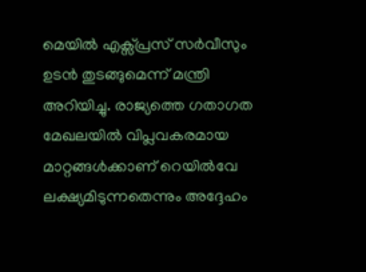മെയിൽ എക്സ്പ്രസ് സർവീസും ഉടൻ തുടങ്ങുമെന്ന് മന്ത്രി അറിയിച്ചു. രാജ്യത്തെ ഗതാഗത മേഖലയിൽ വിപ്ലവകരമായ മാറ്റങ്ങൾക്കാണ് റെയിൽവേ ലക്ഷ്യമിടുന്നതെന്നും അദ്ദേഹം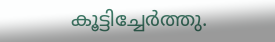കൂട്ടിച്ചേർത്തു.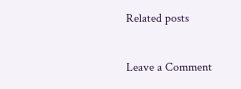Related posts

Leave a Comment